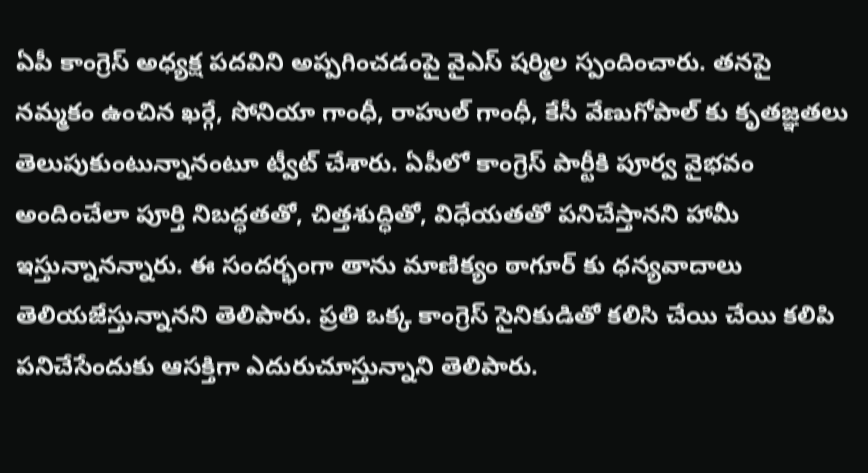ఏపీ కాంగ్రెస్ అధ్యక్ష పదవిని అప్పగించడంపై వైఎస్ షర్మిల స్పందించారు. తనపై నమ్మకం ఉంచిన ఖర్గే, సోనియా గాంధీ, రాహుల్ గాంధీ, కేసీ వేణుగోపాల్ కు కృతజ్ఞతలు తెలుపుకుంటున్నానంటూ ట్వీట్ చేశారు. ఏపీలో కాంగ్రెస్ పార్టీకి పూర్వ వైభవం అందించేలా పూర్తి నిబద్ధతతో, చిత్తశుద్ధితో, విధేయతతో పనిచేస్తానని హామీ ఇస్తున్నానన్నారు. ఈ సందర్భంగా తాను మాణిక్యం ఠాగూర్ కు ధన్యవాదాలు తెలియజేస్తున్నానని తెలిపారు. ప్రతి ఒక్క కాంగ్రెస్ సైనికుడితో కలిసి చేయి చేయి కలిపి పనిచేసేందుకు ఆసక్తిగా ఎదురుచూస్తున్నాని తెలిపారు.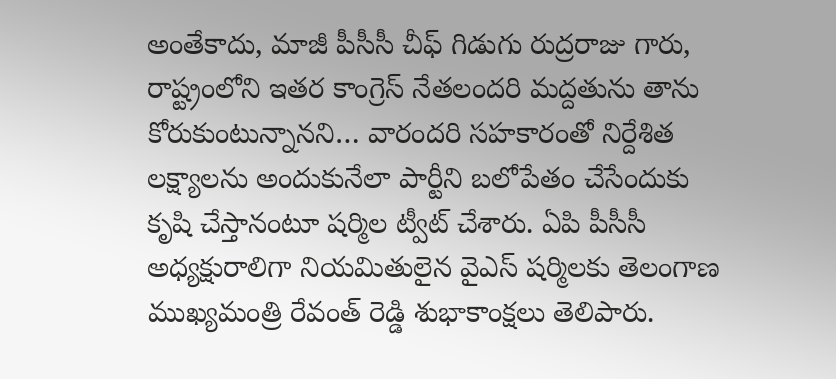అంతేకాదు, మాజీ పీసీసీ చీఫ్ గిడుగు రుద్రరాజు గారు, రాష్ట్రంలోని ఇతర కాంగ్రెస్ నేతలందరి మద్దతును తాను కోరుకుంటున్నానని… వారందరి సహకారంతో నిర్దేశిత లక్ష్యాలను అందుకునేలా పార్టీని బలోపేతం చేసేందుకు కృషి చేస్తానంటూ షర్మిల ట్వీట్ చేశారు. ఏపి పీసీసీ అధ్యక్షురాలిగా నియమితులైన వైఎస్ షర్మిలకు తెలంగాణ ముఖ్యమంత్రి రేవంత్ రెడ్డి శుభాకాంక్షలు తెలిపారు.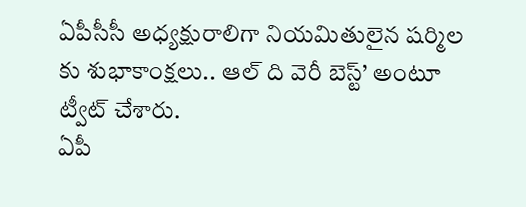ఏపీసీసీ అధ్యక్షురాలిగా నియమితులైన షర్మిల కు శుభాకాంక్షలు.. ఆల్ ది వెరీ బెస్ట్’ అంటూ ట్వీట్ చేశారు.
ఏపీ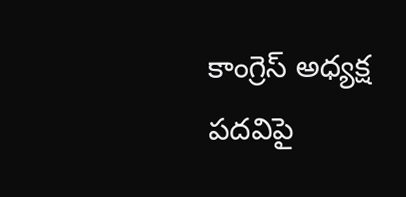కాంగ్రెస్ అధ్యక్ష పదవిపై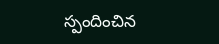స్పందించిన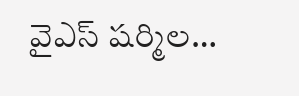వైఎస్ షర్మిల…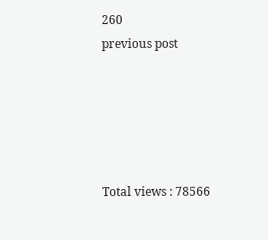260
previous post





Total views : 78566